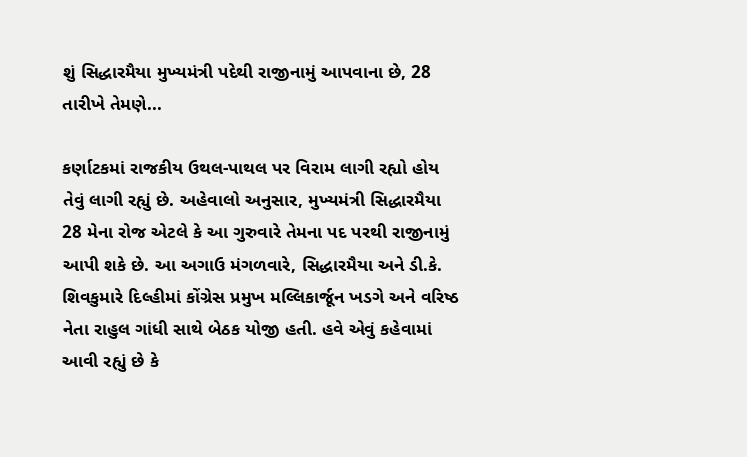શું સિદ્ધારમૈયા મુખ્યમંત્રી પદેથી રાજીનામું આપવાના છે, 28 તારીખે તેમણે...

કર્ણાટકમાં રાજકીય ઉથલ-પાથલ પર વિરામ લાગી રહ્યો હોય તેવું લાગી રહ્યું છે. અહેવાલો અનુસાર, મુખ્યમંત્રી સિદ્ધારમૈયા 28 મેના રોજ એટલે કે આ ગુરુવારે તેમના પદ પરથી રાજીનામું આપી શકે છે. આ અગાઉ મંગળવારે, સિદ્ધારમૈયા અને ડી.કે. શિવકુમારે દિલ્હીમાં કોંગ્રેસ પ્રમુખ મલ્લિકાર્જૂન ખડગે અને વરિષ્ઠ નેતા રાહુલ ગાંધી સાથે બેઠક યોજી હતી. હવે એવું કહેવામાં આવી રહ્યું છે કે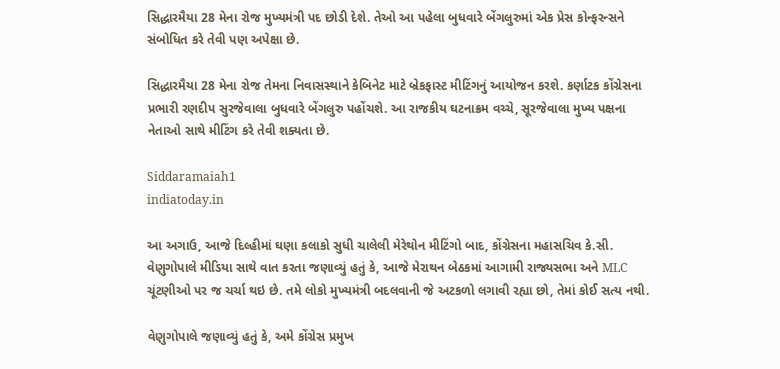સિદ્ધારમૈયા 28 મેના રોજ મુખ્યમંત્રી પદ છોડી દેશે. તેઓ આ પહેલા બુધવારે બેંગલુરુમાં એક પ્રેસ કોન્ફરન્સને સંબોધિત કરે તેવી પણ અપેક્ષા છે.

સિદ્ધારમૈયા 28 મેના રોજ તેમના નિવાસસ્થાને કેબિનેટ માટે બ્રેકફાસ્ટ મીટિંગનું આયોજન કરશે. કર્ણાટક કોંગ્રેસના પ્રભારી રણદીપ સુરજેવાલા બુધવારે બેંગલુરુ પહોંચશે. આ રાજકીય ઘટનાક્રમ વચ્ચે, સૂરજેવાલા મુખ્ય પક્ષના નેતાઓ સાથે મીટિંગ કરે તેવી શક્યતા છે.

Siddaramaiah1
indiatoday.in

આ અગાઉ, આજે દિલ્હીમાં ઘણા કલાકો સુધી ચાલેલી મેરેથોન મીટિંગો બાદ, કોંગ્રેસના મહાસચિવ કે.સી. વેણુગોપાલે મીડિયા સાથે વાત કરતા જણાવ્યું હતું કે, આજે મેરાથન બેઠકમાં આગામી રાજ્યસભા અને MLC ચૂંટણીઓ પર જ ચર્ચા થઇ છે. તમે લોકો મુખ્યમંત્રી બદલવાની જે અટકળો લગાવી રહ્યા છો, તેમાં કોઈ સત્ય નથી.

વેણુગોપાલે જણાવ્યું હતું કે, અમે કોંગ્રેસ પ્રમુખ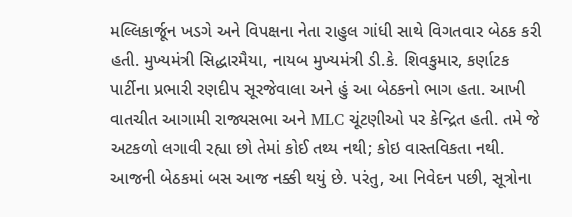મલ્લિકાર્જૂન ખડગે અને વિપક્ષના નેતા રાહુલ ગાંધી સાથે વિગતવાર બેઠક કરી હતી. મુખ્યમંત્રી સિદ્ધારમૈયા, નાયબ મુખ્યમંત્રી ડી.કે. શિવકુમાર, કર્ણાટક પાર્ટીના પ્રભારી રણદીપ સૂરજેવાલા અને હું આ બેઠકનો ભાગ હતા. આખી વાતચીત આગામી રાજ્યસભા અને MLC ચૂંટણીઓ પર કેન્દ્રિત હતી. તમે જે અટકળો લગાવી રહ્યા છો તેમાં કોઈ તથ્ય નથી; કોઇ વાસ્તવિકતા નથી. આજની બેઠકમાં બસ આજ નક્કી થયું છે. પરંતુ, આ નિવેદન પછી, સૂત્રોના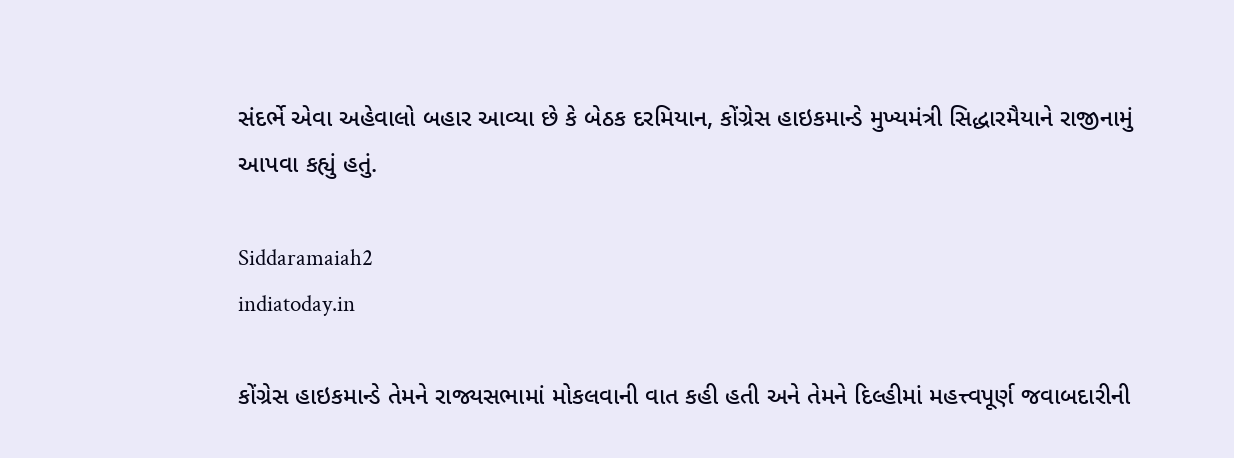સંદર્ભે એવા અહેવાલો બહાર આવ્યા છે કે બેઠક દરમિયાન, કોંગ્રેસ હાઇકમાન્ડે મુખ્યમંત્રી સિદ્ધારમૈયાને રાજીનામું આપવા કહ્યું હતું.

Siddaramaiah2
indiatoday.in

કોંગ્રેસ હાઇકમાન્ડે તેમને રાજ્યસભામાં મોકલવાની વાત કહી હતી અને તેમને દિલ્હીમાં મહત્ત્વપૂર્ણ જવાબદારીની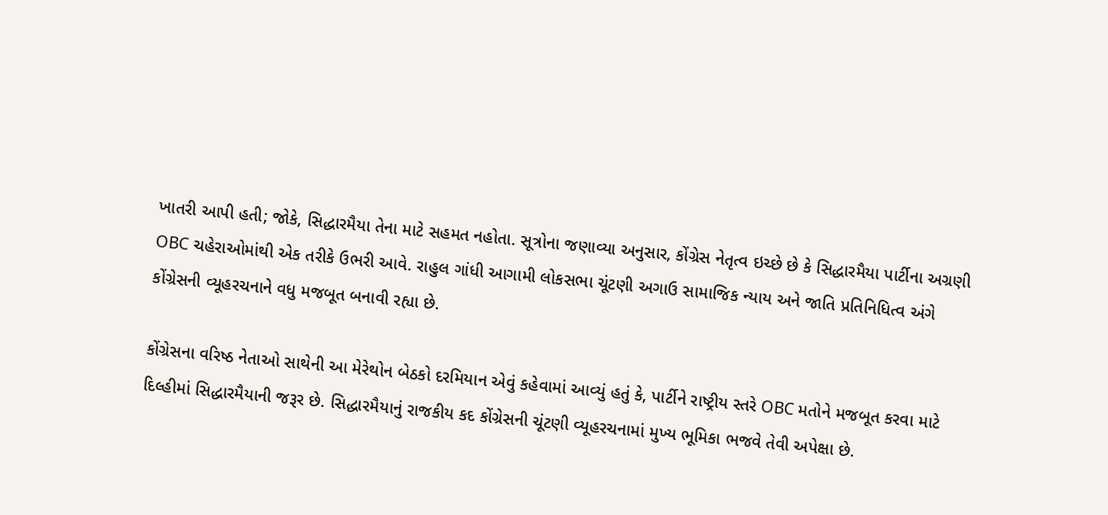ખાતરી આપી હતી; જોકે, સિદ્ધારમૈયા તેના માટે સહમત નહોતા. સૂત્રોના જણાવ્યા અનુસાર, કોંગ્રેસ નેતૃત્વ ઇચ્છે છે કે સિદ્ધારમૈયા પાર્ટીના અગ્રણી OBC ચહેરાઓમાંથી એક તરીકે ઉભરી આવે. રાહુલ ગાંધી આગામી લોકસભા ચૂંટણી અગાઉ સામાજિક ન્યાય અને જાતિ પ્રતિનિધિત્વ અંગે કોંગ્રેસની વ્યૂહરચનાને વધુ મજબૂત બનાવી રહ્યા છે.

કોંગ્રેસના વરિષ્ઠ નેતાઓ સાથેની આ મેરેથોન બેઠકો દરમિયાન એવું કહેવામાં આવ્યું હતું કે, પાર્ટીને રાષ્ટ્રીય સ્તરે OBC મતોને મજબૂત કરવા માટે દિલ્હીમાં સિદ્ધારમૈયાની જરૂર છે. સિદ્ધારમૈયાનું રાજકીય કદ કોંગ્રેસની ચૂંટણી વ્યૂહરચનામાં મુખ્ય ભૂમિકા ભજવે તેવી અપેક્ષા છે.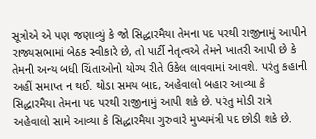સૂત્રોએ એ પણ જણાવ્યું કે જો સિદ્ધારમૈયા તેમના પદ પરથી રાજીનામું આપીને રાજ્યસભામાં બેઠક સ્વીકારે છે, તો પાર્ટી નેતૃત્વએ તેમને ખાતરી આપી છે કે તેમની અન્ય બધી ચિંતાઓનો યોગ્ય રીતે ઉકેલ લાવવામાં આવશે. પરંતુ કહાની અહીં સમાપ્ત ન થઈ. થોડા સમય બાદ, અહેવાલો બહાર આવ્યા કે સિદ્ધારમૈયા તેમના પદ પરથી રાજીનામું આપી શકે છે. પરંતુ મોડી રાત્રે અહેવાલો સામે આવ્યા કે સિદ્ધારમૈયા ગુરુવારે મુખ્યમંત્રી પદ છોડી શકે છે.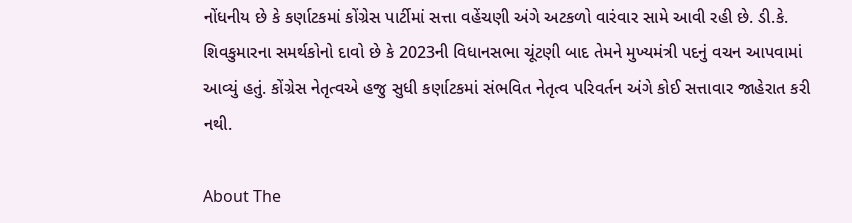નોંધનીય છે કે કર્ણાટકમાં કોંગ્રેસ પાર્ટીમાં સત્તા વહેંચણી અંગે અટકળો વારંવાર સામે આવી રહી છે. ડી.કે. શિવકુમારના સમર્થકોનો દાવો છે કે 2023ની વિધાનસભા ચૂંટણી બાદ તેમને મુખ્યમંત્રી પદનું વચન આપવામાં આવ્યું હતું. કોંગ્રેસ નેતૃત્વએ હજુ સુધી કર્ણાટકમાં સંભવિત નેતૃત્વ પરિવર્તન અંગે કોઈ સત્તાવાર જાહેરાત કરી નથી.

About The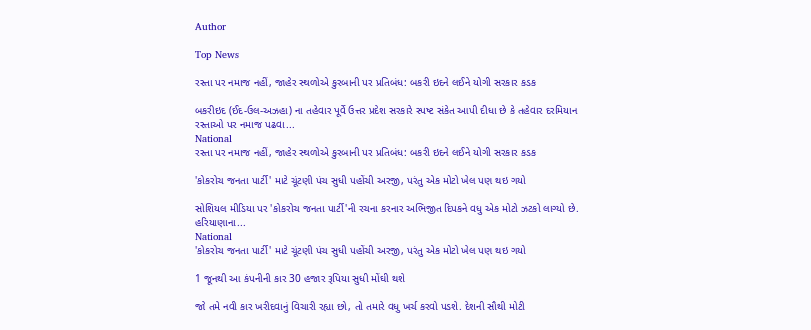Author

Top News

રસ્તા પર નમાજ નહીં, જાહેર સ્થળોએ કુરબાની પર પ્રતિબંધ: બકરી ઇદને લઈને યોગી સરકાર કડક

બકરીઇદ (ઈદ-ઉલ-અઝહા) ના તહેવાર પૂર્વે ઉત્તર પ્રદેશ સરકારે સ્પષ્ટ સંકેત આપી દીધા છે કે તહેવાર દરમિયાન રસ્તાઓ પર નમાજ પઢવા...
National
રસ્તા પર નમાજ નહીં, જાહેર સ્થળોએ કુરબાની પર પ્રતિબંધ: બકરી ઇદને લઈને યોગી સરકાર કડક

'કોકરોચ જનતા પાર્ટી' માટે ચૂંટણી પંચ સુધી પહોંચી અરજી, પરંતુ એક મોટો ખેલ પણ થઇ ગયો

સોશિયલ મીડિયા પર 'કોકરોચ જનતા પાર્ટી'ની રચના કરનાર અભિજીત દિપકને વધુ એક મોટો ઝટકો લાગ્યો છે. હરિયાણાના...
National
'કોકરોચ જનતા પાર્ટી' માટે ચૂંટણી પંચ સુધી પહોંચી અરજી, પરંતુ એક મોટો ખેલ પણ થઇ ગયો

1 જૂનથી આ કંપનીની કાર 30 હજાર રૂપિયા સુધી મોંઘી થશે

જો તમે નવી કાર ખરીદવાનું વિચારી રહ્યા છો, તો તમારે વધુ ખર્ચ કરવો પડશે. દેશની સૌથી મોટી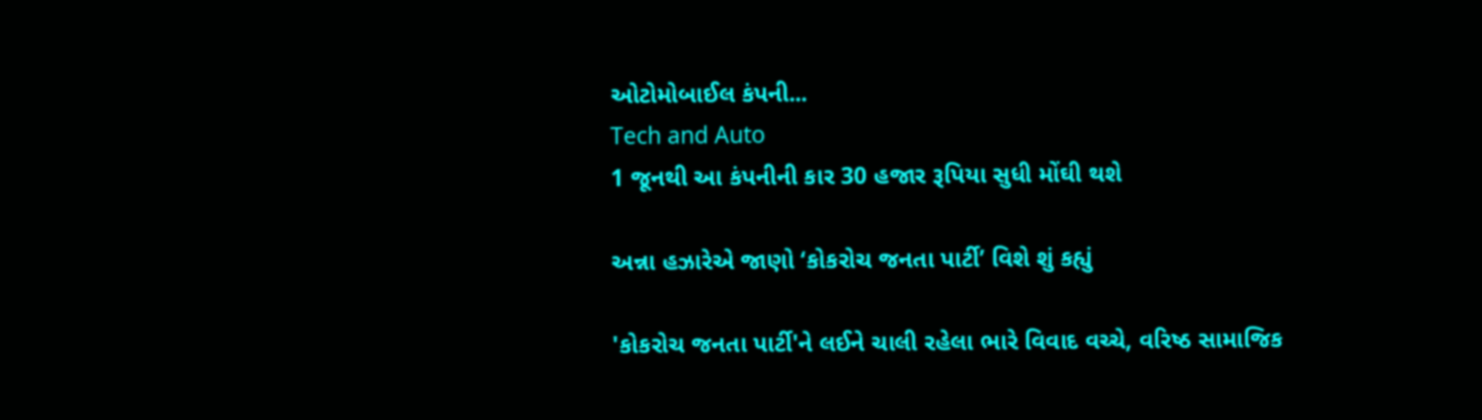ઓટોમોબાઈલ કંપની...
Tech and Auto
1 જૂનથી આ કંપનીની કાર 30 હજાર રૂપિયા સુધી મોંઘી થશે

અન્ના હઝારેએ જાણો ‘કોકરોચ જનતા પાર્ટી’ વિશે શું કહ્યું

'કોકરોચ જનતા પાર્ટી'ને લઈને ચાલી રહેલા ભારે વિવાદ વચ્ચે, વરિષ્ઠ સામાજિક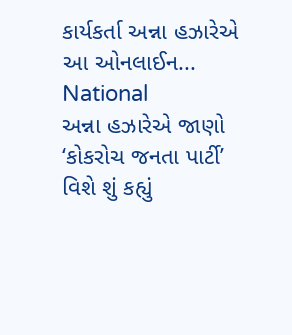કાર્યકર્તા અન્ના હઝારેએ આ ઓનલાઈન...
National
અન્ના હઝારેએ જાણો ‘કોકરોચ જનતા પાર્ટી’ વિશે શું કહ્યું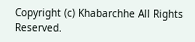Copyright (c) Khabarchhe All Rights Reserved.